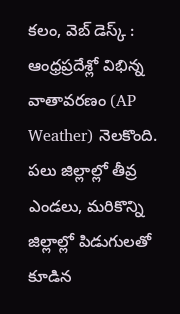కలం, వెబ్ డెస్క్ : ఆంధ్రప్రదేశ్లో విభిన్న వాతావరణం (AP Weather) నెలకొంది. పలు జిల్లాల్లో తీవ్ర ఎండలు, మరికొన్ని జిల్లాల్లో పిడుగులతో కూడిన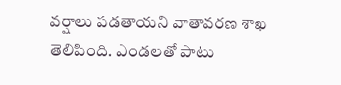వర్షాలు పడతాయని వాతావరణ శాఖ తెలిపింది. ఎండలతో పాటు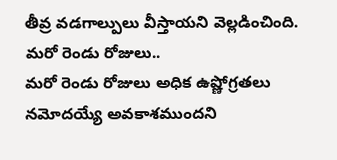తీవ్ర వడగాల్పులు వీస్తాయని వెల్లడించింది.
మరో రెండు రోజులు..
మరో రెండు రోజులు అధిక ఉష్ణోగ్రతలు నమోదయ్యే అవకాశముందని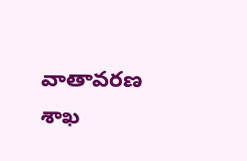వాతావరణ శాఖ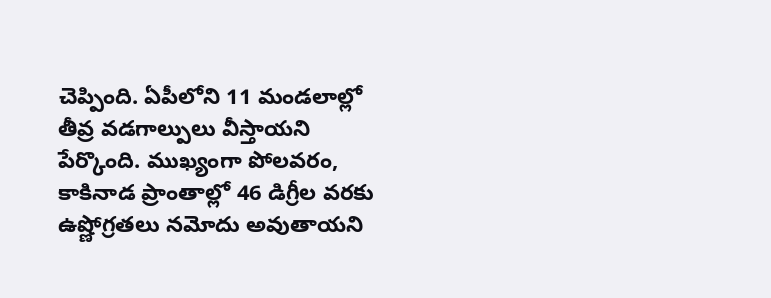చెప్పింది. ఏపీలోని 11 మండలాల్లో తీవ్ర వడగాల్పులు వీస్తాయని పేర్కొంది. ముఖ్యంగా పోలవరం, కాకినాడ ప్రాంతాల్లో 46 డిగ్రీల వరకు ఉష్ణోగ్రతలు నమోదు అవుతాయని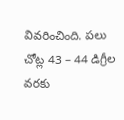వివరించింది. పలు చోట్ల 43 – 44 డిగ్రీల వరకు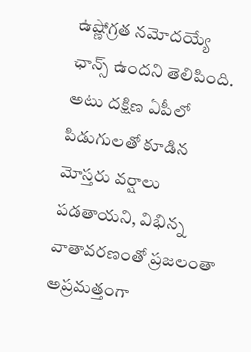ఉష్ణోగ్రత నమోదయ్యే ఛాన్స్ ఉందని తెలిపింది. అటు దక్షిణ ఏపీలో పిడుగులతో కూడిన మోస్తరు వర్షాలు పడతాయని, విభిన్న వాతావరణంతో ప్రజలంతా అప్రమత్తంగా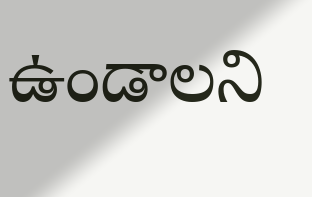ఉండాలని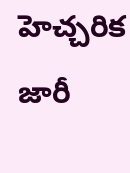హెచ్చరిక జారీ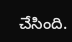చేసింది.